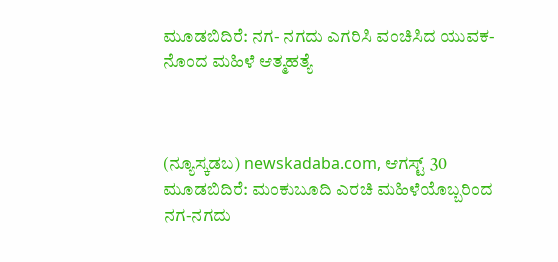ಮೂಡಬಿದಿರೆ: ನಗ- ನಗದು ಎಗರಿಸಿ ವಂಚಿಸಿದ ಯುವಕ- ನೊಂದ ಮಹಿಳೆ ಆತ್ಮಹತ್ಯೆ



(ನ್ಯೂಸ್ಕಡಬ) newskadaba.com, ಆಗಸ್ಟ್ 30 ಮೂಡಬಿದಿರೆ: ಮಂಕುಬೂದಿ ಎರಚಿ ಮಹಿಳೆಯೊಬ್ಬರಿಂದ ನಗ-ನಗದು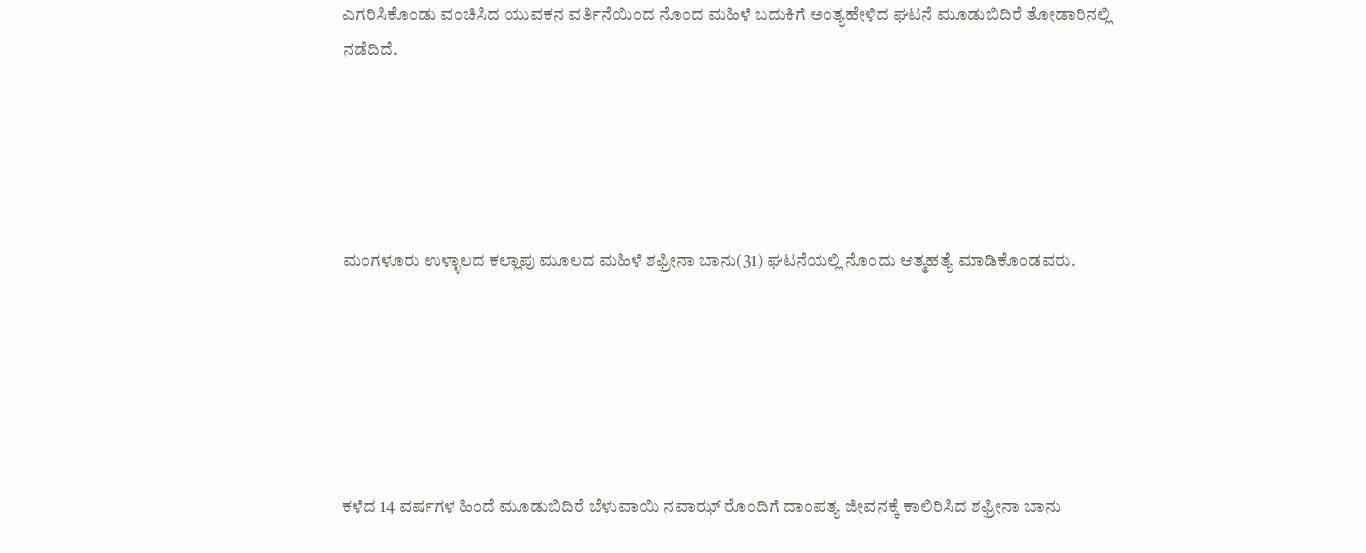ಎಗರಿಸಿಕೊಂಡು ವಂಚಿಸಿದ ಯುವಕನ ವರ್ತಿನೆಯಿಂದ ನೊಂದ ಮಹಿಳೆ ಬದುಕಿಗೆ ಅಂತ್ಯ‌ಹೇಳಿದ ಘಟನೆ ಮೂಡುಬಿದಿರೆ ತೋಡಾರಿನಲ್ಲಿ ನಡೆದಿದೆ.





ಮಂಗಳೂರು ಉಳ್ಳಾಲದ ಕಲ್ಲಾಪು ಮೂಲದ ಮಹಿಳೆ ಶಫ್ರೀನಾ ಬಾನು(31) ಘಟನೆಯಲ್ಲಿ ನೊಂದು ಆತ್ಮಹತ್ಯೆ ಮಾಡಿಕೊಂಡವರು.






ಕಳೆದ 14 ವರ್ಷಗಳ ಹಿಂದೆ ಮೂಡುಬಿದಿರೆ ಬೆಳುವಾಯಿ ನವಾಝ್ ರೊಂದಿಗೆ‌ ದಾಂಪತ್ಯ‌ ಜೀವನಕ್ಕೆ ಕಾಲಿರಿಸಿದ ಶಫ್ರೀನಾ ಬಾನು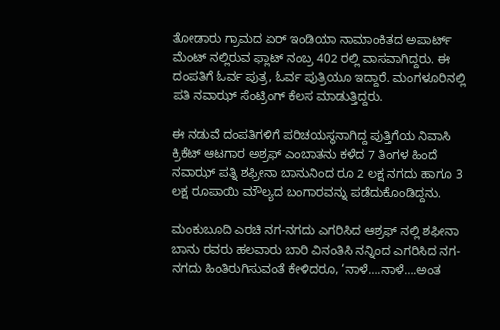ತೋಡಾರು ಗ್ರಾಮದ ಏರ್ ಇಂಡಿಯಾ ನಾಮಾಂಕಿತದ ಅಪಾರ್ಟ್ ಮೆಂಟ್ ನಲ್ಲಿರುವ ಫ್ಲಾಟ್ ನಂಬ್ರ 402 ರಲ್ಲಿ ವಾಸವಾಗಿದ್ದರು. ಈ ದಂಪತಿಗೆ ಓರ್ವ ಪುತ್ರ, ಓರ್ವ ಪುತ್ರಿಯೂ ಇದ್ದಾರೆ‌. ಮಂಗಳೂರಿನಲ್ಲಿ ಪತಿ ನವಾಝ್ ಸೆಂಟ್ರಿಂಗ್ ಕೆಲಸ ಮಾಡುತ್ತಿದ್ದರು.

ಈ ನಡುವೆ ದಂಪತಿಗಳಿಗೆ ಪರಿಚಯಸ್ಥನಾಗಿದ್ದ ಪುತ್ತಿಗೆಯ ನಿವಾಸಿ ಕ್ರಿಕೆಟ್ ಆಟಗಾರ ಅಶ್ರಫ್ ಎಂಬಾತನು ಕಳೆದ 7 ತಿಂಗಳ ಹಿಂದೆ ನವಾಝ್ ಪತ್ನಿ ಶಫ್ರೀನಾ ಬಾನುನಿಂದ ರೂ 2 ಲಕ್ಷ ನಗದು ಹಾಗೂ 3 ಲಕ್ಷ ರೂಪಾಯಿ ಮೌಲ್ಯದ ಬಂಗಾರವನ್ನು ಪಡೆದುಕೊಂಡಿದ್ದನು.

ಮಂಕುಬೂದಿ ಎರಚಿ ನಗ-ನಗದು ಎಗರಿಸಿದ ಆಶ್ರಫ್ ನಲ್ಲಿ ಶಫೀನಾ ಬಾನು ರವರು ಹಲವಾರು ಬಾರಿ ವಿನಂತಿಸಿ ನನ್ನಿಂದ ಎಗರಿಸಿದ ನಗ-ನಗದು ಹಿಂತಿರುಗಿಸುವಂತೆ ಕೇಳಿದರೂ, ‘ನಾಳೆ….ನಾಳೆ….ಅಂತ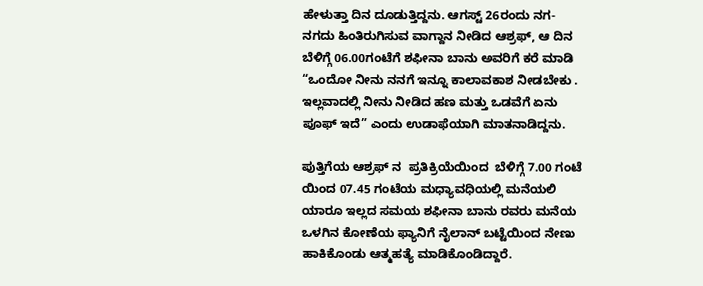ಹೇಳುತ್ತಾ ದಿನ ದೂಡುತ್ತಿದ್ದನು. ಆಗಸ್ಟ್ 26ರಂದು ನಗ-ನಗದು ಹಿಂತಿರುಗಿಸುವ ವಾಗ್ದಾನ ನೀಡಿದ ಆಶ್ರಫ್, ಆ ದಿನ ಬೆಳಿಗ್ಗೆ‌ 06.00ಗಂಟೆಗೆ ಶಫೀನಾ ಬಾನು ಅವರಿಗೆ ಕರೆ ಮಾಡಿ “ಒಂದೋ ನೀನು ನನಗೆ ಇನ್ನೂ ಕಾಲಾವಕಾಶ ನೀಡಬೇಕು . ಇಲ್ಲವಾದಲ್ಲಿ ನೀನು ನೀಡಿದ ಹಣ ಮತ್ತು ಒಡವೆಗೆ ಏನು ಪೂಫ್ ಇದೆ” ಎಂದು ಉಡಾಫೆಯಾಗಿ ಮಾತನಾಡಿದ್ದನು.

ಪುತ್ತಿಗೆಯ ಆಶ್ರಫ್ ನ  ಪ್ರತಿಕ್ರಿಯೆಯಿಂದ  ಬೆಳಿಗ್ಗೆ 7.00 ಗಂಟೆ ಯಿಂದ 07.45 ಗಂಟೆಯ ಮಧ್ಯಾವಧಿಯಲ್ಲಿ ಮನೆಯಲಿ ಯಾರೂ ಇಲ್ಲದ ಸಮಯ ಶಫೀನಾ ಬಾನು ರವರು ಮನೆಯ ಒಳಗಿನ ಕೋಣೆಯ ಫ್ಯಾನಿಗೆ ನೈಲಾನ್ ಬಟ್ಟೆಯಿಂದ ನೇಣು ಹಾಕಿಕೊಂಡು ಆತ್ಮಹತ್ಯೆ ಮಾಡಿಕೊಂಡಿದ್ದಾರೆ.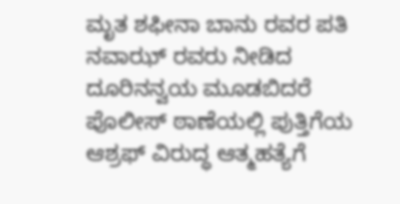ಮೃತ ಶಫೀನಾ ಬಾನು ರವರ ಪತಿ ನವಾಝ್ ರವರು ನೀಡಿದ ದೂರಿನನ್ವಯ ಮೂಡಬಿದರೆ ಪೊಲೀಸ್ ಠಾಣೆಯಲ್ಲಿ ಪುತ್ತಿಗೆಯ ಆಶ್ರಫ್ ವಿರುದ್ಧ ಆತ್ಮಹತ್ಯೆಗೆ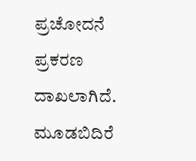ಪ್ರಚೋದನೆ ಪ್ರಕರಣ ದಾಖಲಾಗಿದೆ. ಮೂಡಬಿದಿರೆ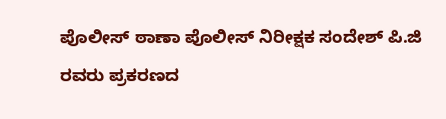ಪೊಲೀಸ್ ಠಾಣಾ ಪೊಲೀಸ್ ನಿರೀಕ್ಷಕ ಸಂದೇಶ್ ಪಿ.ಜಿ ರವರು ಪ್ರಕರಣದ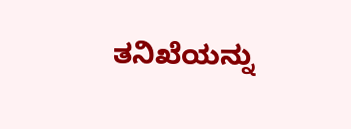ತನಿಖೆಯನ್ನು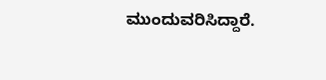ಮುಂದುವರಿಸಿದ್ದಾರೆ.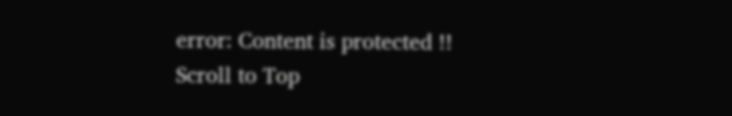error: Content is protected !!
Scroll to Top